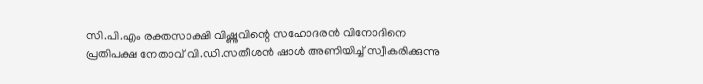സി.പി.എം രക്തസാക്ഷി വിഷ്ണുവിന്റെ സഹോദരൻ വിനോദിനെ പ്രതിപക്ഷ നേതാവ് വി.ഡി.സതീശൻ ഷാൾ അണിയിച്ച് സ്വീകരിക്കുന്നു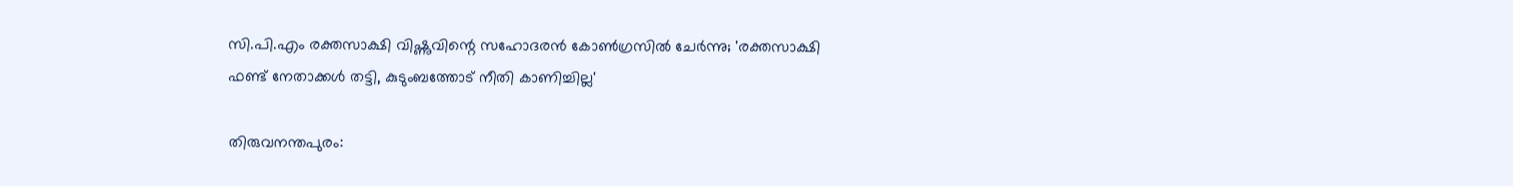സി.പി.എം രക്തസാക്ഷി വിഷ്ണുവിന്റെ സഹോദരന്‍ കോണ്‍ഗ്രസിൽ ചേർന്നു; 'രക്തസാക്ഷി ഫണ്ട് നേതാക്കൾ തട്ടി, കുടുംബത്തോട് നീതി കാണിച്ചില്ല'

തിരുവനന്തപുരം: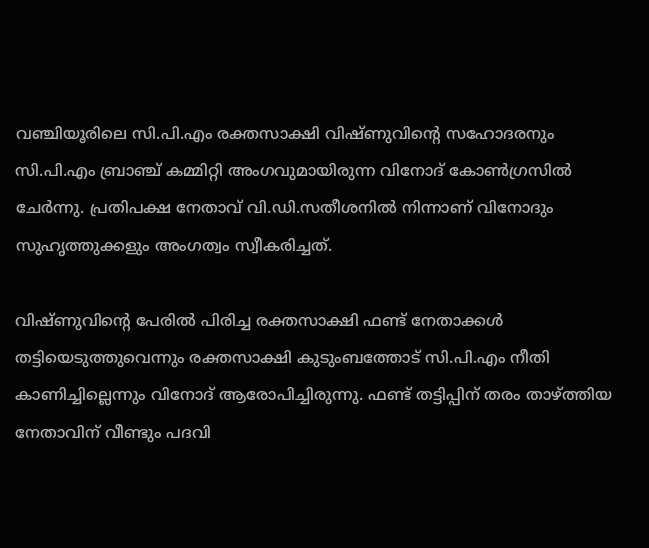വഞ്ചിയൂരിലെ സി.പി.എം രക്തസാക്ഷി വിഷ്ണുവിന്റെ സഹോദരനും സി.പി.എം ബ്രാഞ്ച് കമ്മിറ്റി അംഗവുമായിരുന്ന വിനോദ് കോൺഗ്രസിൽ ചേർന്നു. പ്രതിപക്ഷ നേതാവ് വി.ഡി.സതീശനിൽ നിന്നാണ് വിനോദും സുഹൃത്തുക്കളും അംഗത്വം സ്വീകരിച്ചത്.

വിഷ്ണുവിന്റെ പേരിൽ പിരിച്ച രക്തസാക്ഷി ഫണ്ട് നേതാക്കൾ തട്ടിയെടുത്തുവെന്നും രക്തസാക്ഷി കുടുംബത്തോട് സി.പി.എം നീതി കാണിച്ചില്ലെന്നും വിനോദ് ആരോപിച്ചിരുന്നു. ഫണ്ട് തട്ടിപ്പിന് തരം താഴ്ത്തിയ നേതാവിന് വീണ്ടും പദവി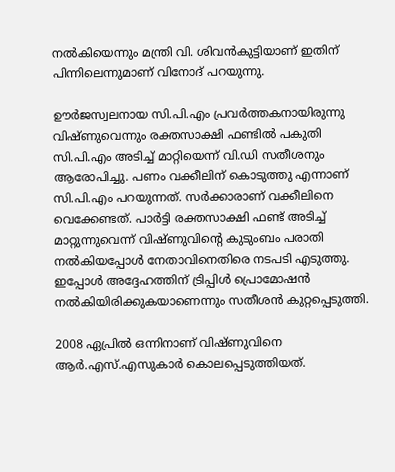നല്‍കിയെന്നും മന്ത്രി വി. ശിവന്‍കുട്ടിയാണ് ഇതിന് പിന്നിലെന്നുമാണ് വിനോദ് പറയുന്നു.

ഊർജസ്വലനായ സി.പി.എം പ്രവർത്തകനായിരുന്നു വിഷ്ണുവെന്നും രക്തസാക്ഷി ഫണ്ടിൽ പകുതി സി.പി.എം അടിച്ച് മാറ്റിയെന്ന് വി.ഡി സതീശനും ആരോപിച്ചു. പണം വക്കീലിന് കൊടുത്തു എന്നാണ് സി.പി.എം പറയുന്നത്. സർക്കാരാണ് വക്കീലിനെ വെക്കേണ്ടത്. പാർട്ടി രക്തസാക്ഷി ഫണ്ട് അടിച്ച് മാറ്റുന്നുവെന്ന് വിഷ്ണുവിന്റെ കുടുംബം പരാതി നൽകിയപ്പോൾ നേതാവിനെതിരെ നടപടി എടുത്തു. ഇപ്പോൾ അദ്ദേഹത്തിന് ട്രിപ്പിൾ പ്രൊമോഷൻ നൽകിയിരിക്കുകയാണെന്നും സതീശൻ കുറ്റപ്പെടുത്തി.

2008 ഏപ്രില്‍ ഒന്നിനാണ് വിഷ്ണുവിനെ ആര്‍.എസ്.എസുകാർ കൊലപ്പെടുത്തിയത്.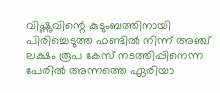വിഷ്ണുവിന്റെ കുടുംബത്തിനായി പിരിച്ചെടുത്ത ഫണ്ടില്‍ നിന്ന് അഞ്ച് ലക്ഷം രൂപ കേസ് നടത്തിപ്പിനെന്ന പേരില്‍ അന്നത്തെ ഏരിയാ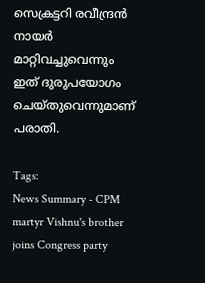സെക്രട്ടറി രവീന്ദ്രന്‍ നായര്‍ മാറ്റിവച്ചുവെന്നും ഇത് ദുരുപയോഗം ചെയ്തുവെന്നുമാണ് പരാതി.

Tags:
News Summary - CPM martyr Vishnu's brother joins Congress party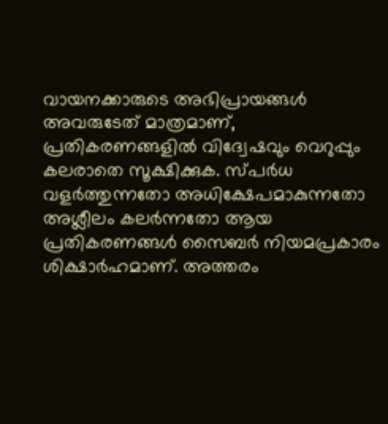വായനക്കാരുടെ അഭിപ്രായങ്ങള്‍ അവരുടേത് മാത്രമാണ്, പ്രതികരണങ്ങളിൽ വിദ്വേഷവും വെറുപ്പും കലരാതെ സൂക്ഷിക്കുക. സ്പർധ വളർത്തുന്നതോ അധിക്ഷേപമാകുന്നതോ അശ്ലീലം കലർന്നതോ ആയ പ്രതികരണങ്ങൾ സൈബർ നിയമപ്രകാരം ശിക്ഷാർഹമാണ്. അത്തരം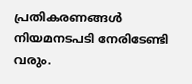പ്രതികരണങ്ങൾ നിയമനടപടി നേരിടേണ്ടി വരും.